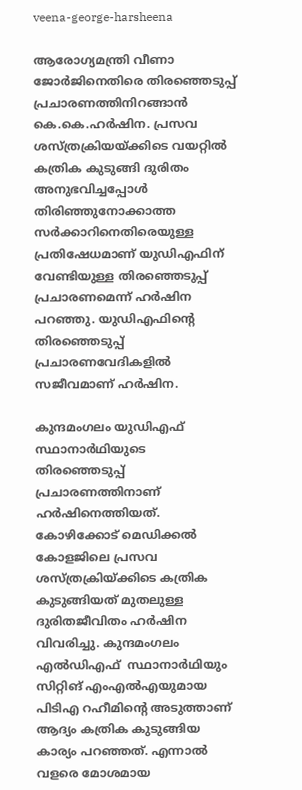veena-george-harsheena

ആരോഗ്യമന്ത്രി വീണാ ജോര്‍ജിനെതിരെ തിരഞ്ഞെടുപ്പ് പ്രചാരണത്തിനിറങ്ങാന്‍ കെ.കെ.ഹര്‍ഷിന. പ്രസവ ശസ്ത്രക്രിയയ്ക്കിടെ വയറ്റില്‍ കത്രിക കുടുങ്ങി ദുരിതം അനുഭവിച്ചപ്പോള്‍ തിരിഞ്ഞുനോക്കാത്ത സര്‍ക്കാറിനെതിരെയുള്ള പ്രതിഷേധമാണ് യുഡിഎഫിന് വേണ്ടിയുള്ള തിരഞ്ഞെടുപ്പ് പ്രചാരണമെന്ന് ഹര്‍ഷിന പറഞ്ഞു. യുഡിഎഫിന്‍റെ തിരഞ്ഞെടുപ്പ് പ്രചാരണവേദികളില്‍ സജീവമാണ് ഹര്‍ഷിന.

കുന്ദമംഗലം യുഡിഎഫ് സ്ഥാനാര്‍ഥിയുടെ തിരഞ്ഞെടുപ്പ് പ്രചാരണത്തിനാണ് ഹര്‍ഷിനെത്തിയത്. കോഴിക്കോട് മെഡിക്കല്‍ കോളജിലെ പ്രസവ ശസ്ത്രക്രിയ്ക്കിടെ കത്രിക കുടുങ്ങിയത് മുതലുള്ള ദുരിതജീവിതം ഹര്‍ഷിന വിവരിച്ചു. കുന്ദമംഗലം എല്‍ഡിഎഫ്  സ്ഥാനാര്‍ഥിയും സിറ്റിങ് എംഎല്‍എയുമായ പിടിഎ റഹീമിന്‍റെ അടുത്താണ് ആദ്യം കത്രിക കുടുങ്ങിയ കാര്യം പറഞ്ഞത്. എന്നാല്‍ വളരെ മോശമായ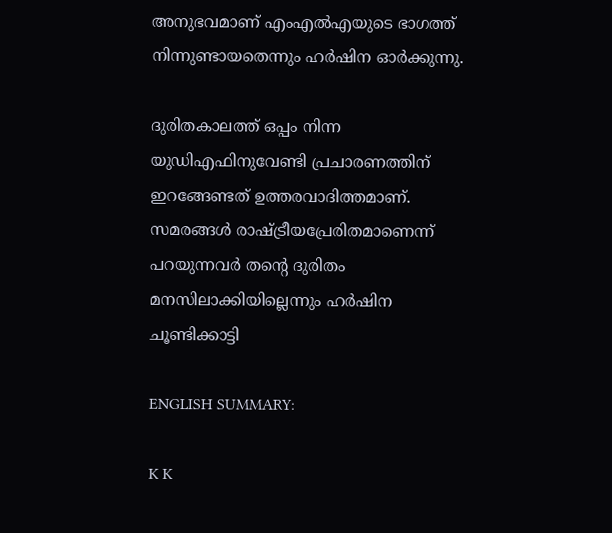അനുഭവമാണ് എംഎല്‍എയുടെ ഭാഗത്ത് നിന്നുണ്ടായതെന്നും ഹര്‍ഷിന ഓര്‍ക്കുന്നു.

ദുരിതകാലത്ത് ഒപ്പം നിന്ന യുഡിഎഫിനുവേണ്ടി പ്രചാരണത്തിന് ഇറങ്ങേണ്ടത് ഉത്തരവാദിത്തമാണ്. സമരങ്ങള്‍ രാഷ്ട്രീയപ്രേരിതമാണെന്ന് പറയുന്നവര്‍ തന്‍റെ ദുരിതം മനസിലാക്കിയില്ലെന്നും ഹര്‍ഷിന ചൂണ്ടിക്കാട്ടി

ENGLISH SUMMARY:

K K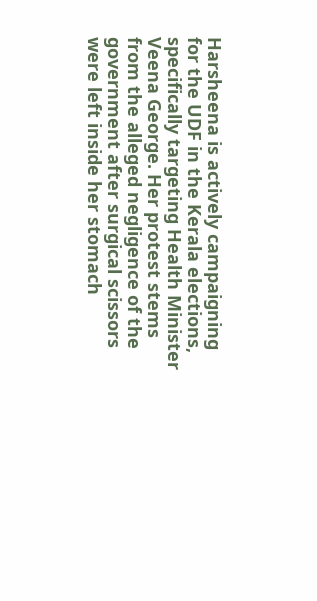Harsheena is actively campaigning for the UDF in the Kerala elections, specifically targeting Health Minister Veena George. Her protest stems from the alleged negligence of the government after surgical scissors were left inside her stomach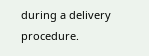during a delivery procedure.